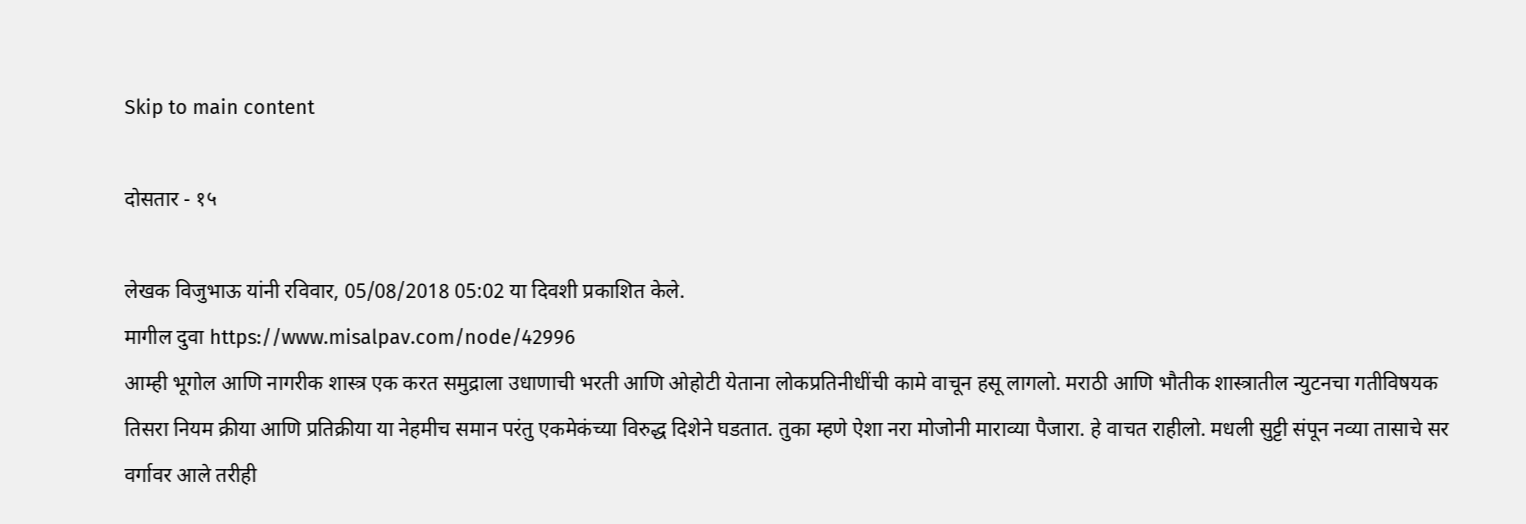Skip to main content

दोसतार - १५

लेखक विजुभाऊ यांनी रविवार, 05/08/2018 05:02 या दिवशी प्रकाशित केले.
मागील दुवा https://www.misalpav.com/node/42996
आम्ही भूगोल आणि नागरीक शास्त्र एक करत समुद्राला उधाणाची भरती आणि ओहोटी येताना लोकप्रतिनीधींची कामे वाचून हसू लागलो. मराठी आणि भौतीक शास्त्रातील न्युटनचा गतीविषयक तिसरा नियम क्रीया आणि प्रतिक्रीया या नेहमीच समान परंतु एकमेकंच्या विरुद्ध दिशेने घडतात. तुका म्हणे ऐशा नरा मोजोनी माराव्या पैजारा. हे वाचत राहीलो. मधली सुट्टी संपून नव्या तासाचे सर वर्गावर आले तरीही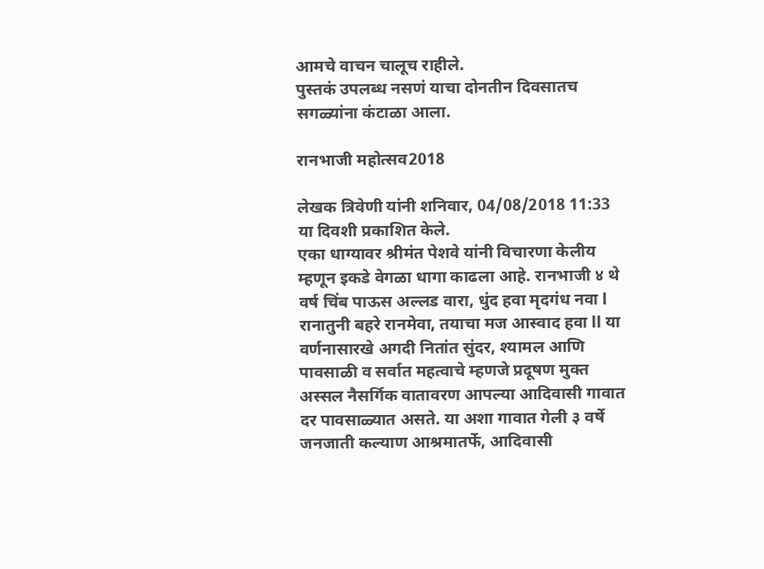आमचे वाचन चालूच राहीले.
पुस्तकं उपलब्ध नसणं याचा दोनतीन दिवसातच सगळ्यांना कंटाळा आला.

रानभाजी महोत्सव2018

लेखक त्रिवेणी यांनी शनिवार, 04/08/2018 11:33 या दिवशी प्रकाशित केले.
एका धाग्यावर श्रीमंत पेशवे यांनी विचारणा केलीय म्हणून इकडे वेगळा धागा काढला आहे. रानभाजी ४ थे वर्ष चिंब पाऊस अल्लड वारा, धुंद हवा मृदगंध नवा l रानातुनी बहरे रानमेवा, तयाचा मज आस्वाद हवा ll या वर्णनासारखे अगदी नितांत सुंदर, श्यामल आणि पावसाळी व सर्वात महत्वाचे म्हणजे प्रदूषण मुक्त अस्सल नैसर्गिक वातावरण आपल्या आदिवासी गावात दर पावसाळ्यात असते. या अशा गावात गेली ३ वर्षे जनजाती कल्याण आश्रमातर्फे, आदिवासी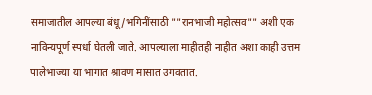समाजातील आपल्या बंधू/भगिनींसाठी ""रानभाजी महोत्सव"" अशी एक नाविन्यपूर्ण स्पर्धा घेतली जाते. आपल्याला माहीतही नाहीत अशा काही उत्तम पालेभाज्या या भागात श्रावण मासात उगवतात.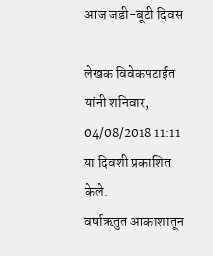आज जडी-बूटी दिवस

लेखक विवेकपटाईत यांनी शनिवार, 04/08/2018 11:11 या दिवशी प्रकाशित केले.
वर्षाऋतुत आकाशातून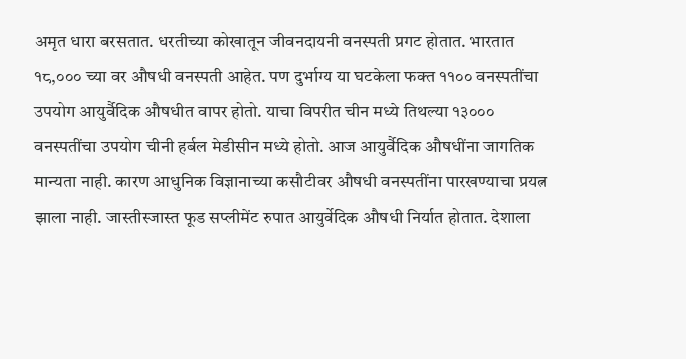अमृत धारा बरसतात. धरतीच्या कोखातून जीवनदायनी वनस्पती प्रगट होतात. भारतात १८,००० च्या वर औषधी वनस्पती आहेत. पण दुर्भाग्य या घटकेला फक्त ११०० वनस्पतींचा उपयोग आयुर्वैदिक औषधीत वापर होतो. याचा विपरीत चीन मध्ये तिथल्या १३००० वनस्पतींचा उपयोग चीनी हर्बल मेडीसीन मध्ये होतो. आज आयुर्वैदिक औषधींना जागतिक मान्यता नाही. कारण आधुनिक विज्ञानाच्या कसौटीवर औषधी वनस्पतींना पारखण्याचा प्रयत्न झाला नाही. जास्तीस्जास्त फूड सप्लीमेंट रुपात आयुर्वेदिक औषधी निर्यात होतात. देशाला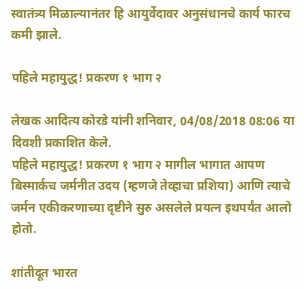स्वातंत्र्य मिळाल्यानंतर हि आयुर्वेदावर अनुसंधानचे कार्य फारच कमी झाले.

पहिले महायुद्ध! प्रकरण १ भाग २

लेखक आदित्य कोरडे यांनी शनिवार, 04/08/2018 08:06 या दिवशी प्रकाशित केले.
पहिले महायुद्ध! प्रकरण १ भाग २ मागील भागात आपण बिस्मार्कच जर्मनीत उदय (म्हणजे तेव्हाचा प्रशिया) आणि त्याचे जर्मन एकीकरणाच्या दृष्टीने सुरु असलेले प्रयत्न इथपर्यंत आलो होतो.

शांतीदूत भारत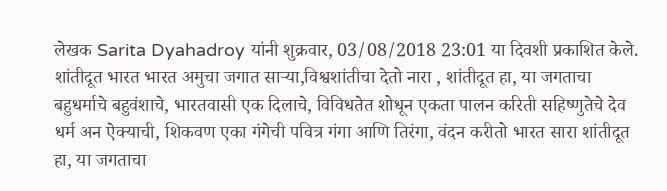लेखक Sarita Dyahadroy यांनी शुक्रवार, 03/08/2018 23:01 या दिवशी प्रकाशित केले.
शांतीदूत भारत भारत अमुचा जगात साऱ्या,विश्वशांतीचा देतो नारा , शांतीदूत हा, या जगताचा बहुधर्माचे बहुवंशाचे, भारतवासी एक दिलाचे, विविधतेत शोधून एकता पालन करिती सहिष्णुतेचे देव धर्म अन ऐक्याची, शिकवण एका गंगेची पवित्र गंगा आणि तिरंगा, वंदन करीतो भारत सारा शांतीदूत हा, या जगताचा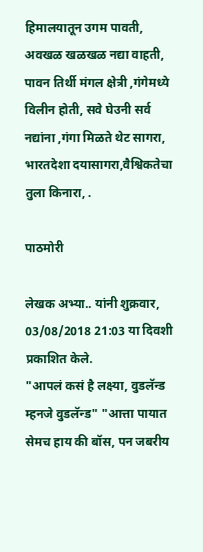हिमालयातून उगम पावती, अवखळ खळखळ नद्या वाहती, पावन तिर्थी मंगल क्षेत्री ,गंगेमध्ये विलीन होती, सवे घेउनी सर्व नद्यांना ,गंगा मिळते थेट सागरा, भारतदेशा दयासागरा,वैश्विकतेचा तुला किनारा, .

पाठमोरी

लेखक अभ्या.. यांनी शुक्रवार, 03/08/2018 21:03 या दिवशी प्रकाशित केले.
"आपलं कसं है लक्ष्या, वुडलॅन्ड म्हनजे वुडलॅन्ड" "आत्ता पायात सेमच हाय की बॉस, पन जबरीय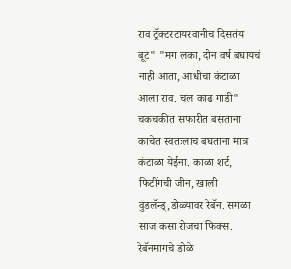राव ट्रॅक्टरटायरवानीच दिसतंय बूट" "मग लका, दोन वर्ष बघायचं नाही आता, आधीचा कंटाळा आला राव. चल काढ गाडी" चकचकीत सफारीत बसताना काचेत स्वतःलाच बघताना मात्र कंटाळा येईना. काळा शर्ट, फिटींगची जीन, खाली वुडलॅन्ड्,डोळ्यावर रेबॅन. सगळा साज कसा रोजचा फिक्स. रेबॅनमागचे डोळे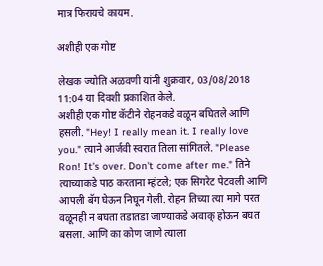मात्र फिरायचे कायम.

अशीही एक गोष्ट

लेखक ज्योति अळवणी यांनी शुक्रवार, 03/08/2018 11:04 या दिवशी प्रकाशित केले.
अशीही एक गोष्ट कॅटीने रोहनकडे वळून बघितले आणि हसली. "Hey! I really mean it. I really love you." त्याने आर्जवी स्वरात तिला सांगितले. "Please Ron! It's over. Don't come after me." तिने त्याच्याकडे पाठ करताना म्हंटले; एक सिगरेट पेटवली आणि आपली बॅग घेऊन निघून गेली. रोहन तिच्या त्या मागे परत वळूनही न बघता तडातडा जाण्याकडे अवाक् होऊन बघत बसला. आणि का कोण जाणे त्याला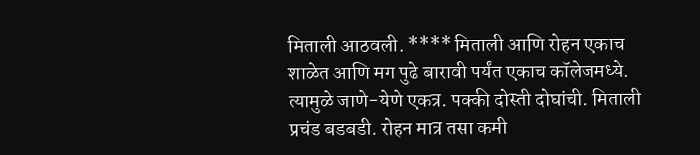मिताली आठवली. **** मिताली आणि रोहन एकाच शाळेत आणि मग पुढे बारावी पर्यंत एकाच कॉलेजमध्ये. त्यामुळे जाणे-येणे एकत्र. पक्की दोस्ती दोघांची. मिताली प्रचंड बडबडी. रोहन मात्र तसा कमी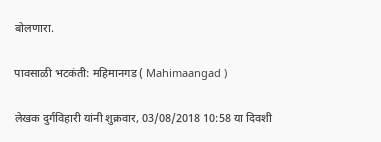बोलणारा.

पावसाळी भटकंती: महिमानगड ( Mahimaangad )

लेखक दुर्गविहारी यांनी शुक्रवार, 03/08/2018 10:58 या दिवशी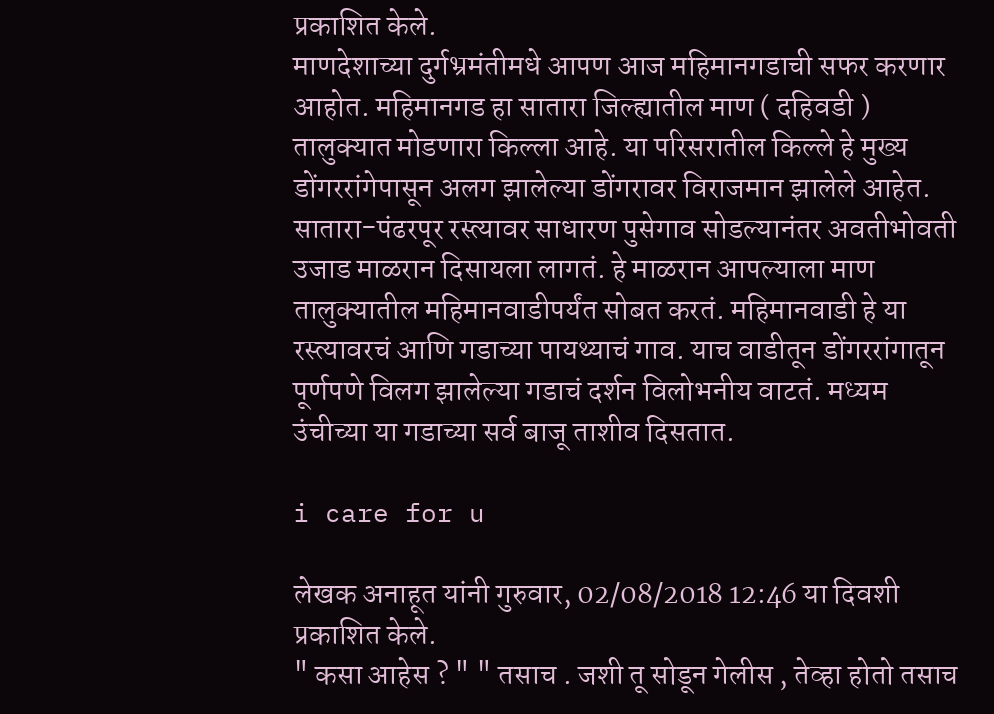प्रकाशित केले.
माणदेशाच्या दुर्गभ्रमंतीमधे आपण आज महिमानगडाची सफर करणार आहोत. महिमानगड हा सातारा जिल्ह्यातील माण ( दहिवडी ) तालुक्यात मोडणारा किल्ला आहे. या परिसरातील किल्ले हे मुख्य डोंगररांगेपासून अलग झालेल्या डोंगरावर विराजमान झालेले आहेत. सातारा-पंढरपूर रस्त्यावर साधारण पुसेगाव सोडल्यानंतर अवतीभोवती उजाड माळरान दिसायला लागतं. हे माळरान आपल्याला माण तालुक्यातील महिमानवाडीपर्यंत सोबत करतं. महिमानवाडी हे या रस्त्यावरचं आणि गडाच्या पायथ्याचं गाव. याच वाडीतून डोंगररांगातून पूर्णपणे विलग झालेल्या गडाचं दर्शन विलोभनीय वाटतं. मध्यम उंचीच्या या गडाच्या सर्व बाजू ताशीव दिसतात.

i care for u

लेखक अनाहूत यांनी गुरुवार, 02/08/2018 12:46 या दिवशी प्रकाशित केले.
" कसा आहेस ? " " तसाच . जशी तू सोडून गेलीस , तेव्हा होतो तसाच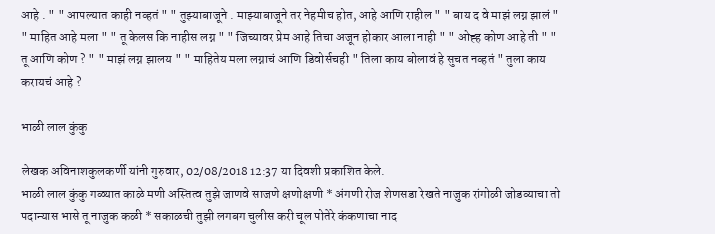आहे . " " आपल्यात काही नव्हतं " " तुझ्याबाजूने . माझ्याबाजूने तर नेहमीच होत, आहे आणि राहील " " बाय द वे माझं लग्न झालं " " माहित आहे मला " " तू केलस कि नाहीस लग्न " " जिच्यावर प्रेम आहे तिचा अजून होकार आला नाही " " ओह्ह कोण आहे ती " " तू आणि कोण ? " " माझं लग्न झालय " " माहितेय मला लग्नाचं आणि डिवोर्सचही " तिला काय बोलावं हे सुचत नव्हतं " तुला काय करायचं आहे ?

भाळी लाल कुंकु

लेखक अविनाशकुलकर्णी यांनी गुरुवार, 02/08/2018 12:37 या दिवशी प्रकाशित केले.
भाळी लाल कुंकु गळ्यात काळे मणी अस्तित्व तुझे जाणवे साजणे क्षणोक्षणी * अंगणी रोज शेणसडा रेखते नाजुक रांगोळी जोडव्याचा तो पदान्यास भासे तू नाजुक कळी * सकाळची तुझी लगबग चुलीस करी चूल पोतेरे कंकणाचा नाद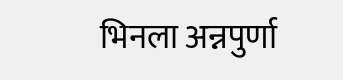भिनला अन्नपुर्णा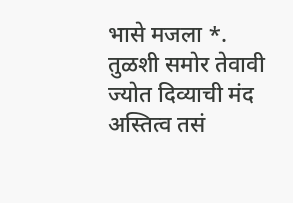भासे मजला *. तुळशी समोर तेवावी ज्योत दिव्याची मंद अस्तित्व तसं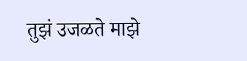तुझं उजळते माझे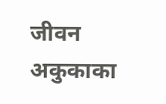जीवन अकुकाका